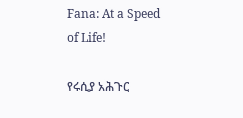Fana: At a Speed of Life!

የሩሲያ አሕጉር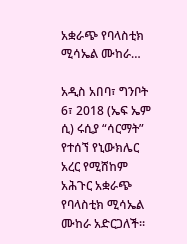አቋራጭ የባላስቲክ ሚሳኤል ሙከራ…

አዲስ አበባ፣ ግንቦት 6፣ 2018 (ኤፍ ኤም ሲ) ሩሲያ “ሳርማት” የተሰኘ የኒውክሌር አረር የሚሸከም አሕጉር አቋራጭ የባላስቲክ ሚሳኤል ሙከራ አድርጋለች።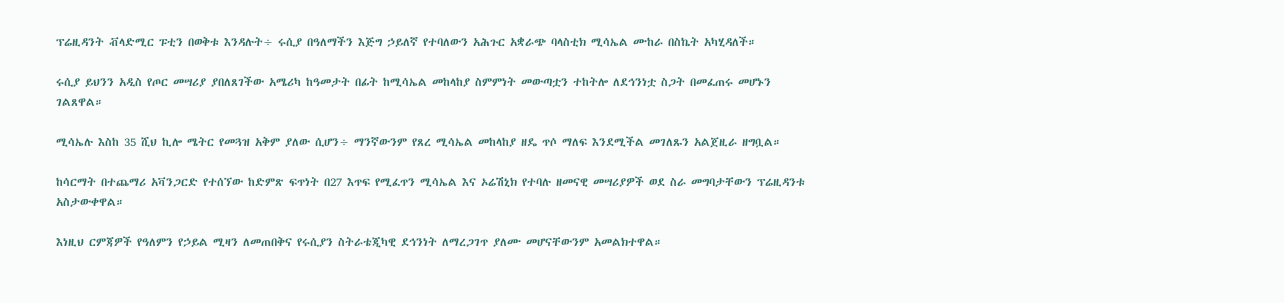ፕሬዚዳንት ቭላድሚር ፑቲን በወቅቱ እንዳሉት÷ ሩሲያ በዓለማችን እጅግ ኃይለኛ የተባለውን አሕጉር አቋራጭ ባላስቲክ ሚሳኤል ሙከራ በስኬት አካሂዳለች።

ሩሲያ ይህንን አዲስ የጦር መሣሪያ ያበለጸገችው አሜሪካ ከዓመታት በፊት ከሚሳኤል መከላከያ ስምምነት መውጣቷን ተከትሎ ለደኅንነቷ ስጋት በመፈጠሩ መሆኑን ገልጸዋል።

ሚሳኤሉ እስከ 35 ሺህ ኪሎ ሜትር የመጓዝ አቅም ያለው ሲሆን÷ ማንኛውንም የጸረ ሚሳኤል መከላከያ ዘዴ ጥሶ ማለፍ እንደሚችል መገለጹን አልጀዚራ ዘግቧል።

ከሳርማት በተጨማሪ አቫንጋርድ የተሰኘው ከድምጽ ፍጥነት በ27 እጥፍ የሚፈጥን ሚሳኤል እና ኦሬሽኒክ የተባሉ ዘመናዊ መሣሪያዎች ወደ ስራ መግባታቸውን ፕሬዚዳንቱ አስታውቀዋል።

እነዚህ ርምጃዎች የዓለምን የኃይል ሚዛን ለመጠበቅና የሩሲያን ስትራቴጂካዊ ደኅንነት ለማረጋገጥ ያለሙ መሆናቸውንም አመልክተዋል።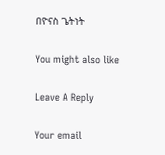በዮናስ ጌትነት

You might also like

Leave A Reply

Your email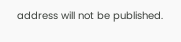address will not be published.